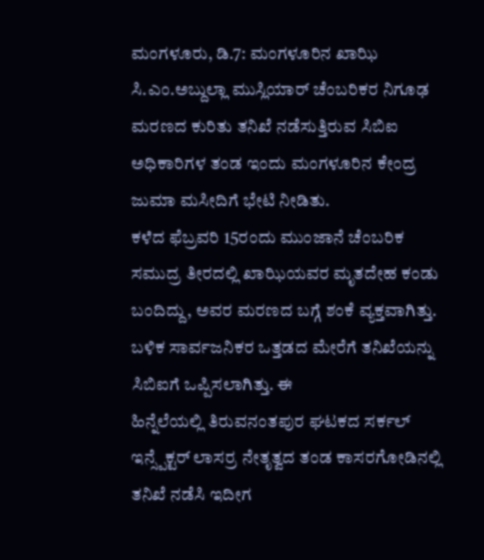ಮಂಗಳೂರು, ಡಿ.7: ಮಂಗಳೂರಿನ ಖಾಝಿ ಸಿ.ಎಂ.ಅಬ್ದುಲ್ಲಾ ಮುಸ್ಲಿಯಾರ್ ಚೆಂಬರಿಕರ ನಿಗೂಢ ಮರಣದ ಕುರಿತು ತನಿಖೆ ನಡೆಸುತ್ತಿರುವ ಸಿಬಿಐ ಅಧಿಕಾರಿಗಳ ತಂಡ ಇಂದು ಮಂಗಳೂರಿನ ಕೇಂದ್ರ ಜುಮಾ ಮಸೀದಿಗೆ ಭೇಟಿ ನೀಡಿತು.
ಕಳೆದ ಫೆಬ್ರವರಿ 15ರಂದು ಮುಂಜಾನೆ ಚೆಂಬರಿಕ ಸಮುದ್ರ ತೀರದಲ್ಲಿ ಖಾಝಿಯವರ ಮೃತದೇಹ ಕಂಡು ಬಂದಿದ್ದು, ಅವರ ಮರಣದ ಬಗ್ಗೆ ಶಂಕೆ ವ್ಯಕ್ತವಾಗಿತ್ತು. ಬಳಿಕ ಸಾರ್ವಜನಿಕರ ಒತ್ತಡದ ಮೇರೆಗೆ ತನಿಖೆಯನ್ನು ಸಿಬಿಐಗೆ ಒಪ್ಪಿಸಲಾಗಿತ್ತು. ಈ
ಹಿನ್ನೆಲೆಯಲ್ಲಿ ತಿರುವನಂತಪುರ ಘಟಕದ ಸರ್ಕಲ್ ಇನ್ಸ್ಪೆಕ್ಟರ್ ಲಾಸರ್ರ ನೇತೃತ್ವದ ತಂಡ ಕಾಸರಗೋಡಿನಲ್ಲಿ ತನಿಖೆ ನಡೆಸಿ ಇದೀಗ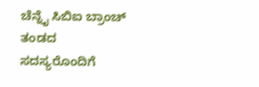ಚೆನ್ನೈ ಸಿಬಿಐ ಬ್ರಾಂಚ್ ತಂಡದ ಸದಸ್ಯರೊಂದಿಗೆ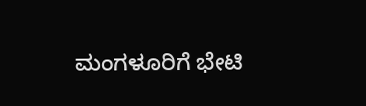ಮಂಗಳೂರಿಗೆ ಭೇಟಿ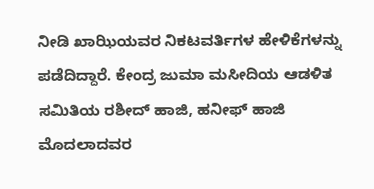ನೀಡಿ ಖಾಝಿಯವರ ನಿಕಟವರ್ತಿಗಳ ಹೇಳಿಕೆಗಳನ್ನು ಪಡೆದಿದ್ದಾರೆ. ಕೇಂದ್ರ ಜುಮಾ ಮಸೀದಿಯ ಆಡಳಿತ ಸಮಿತಿಯ ರಶೀದ್ ಹಾಜಿ, ಹನೀಫ್ ಹಾಜಿ ಮೊದಲಾದವರ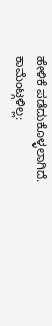ಹೇಳಿಕೆ ಪಡೆದುಕೊಳ್ಳಲಾಗಿದೆ.
ಕಾಮೆಂಟ್ಗಳಿಲ್ಲ: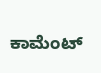ಕಾಮೆಂಟ್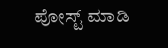ಪೋಸ್ಟ್ ಮಾಡಿ